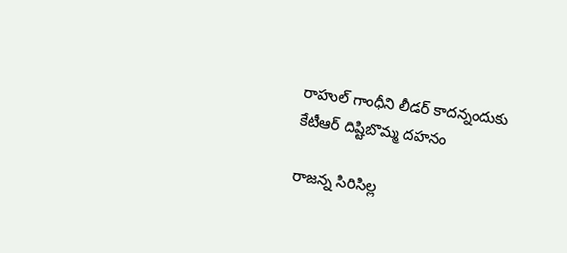రాహుల్ గాంధీని లీడర్ కాదన్నందుకు కేటీఆర్ దిష్టిబొమ్మ దహనం

రాజన్న సిరిసిల్ల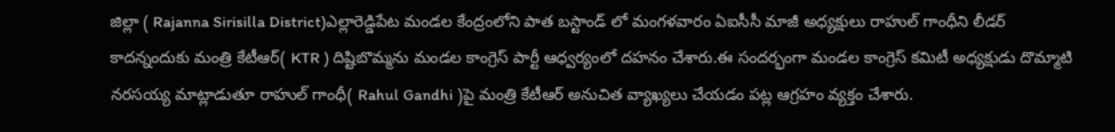జిల్లా ( Rajanna Sirisilla District)ఎల్లారెడ్డిపేట మండల కేంద్రంలోని పాత బస్టాండ్ లో మంగళవారం ఏఐసీసీ మాజీ అధ్యక్షులు రాహుల్ గాంధీని లీడర్ కాదన్నందుకు మంత్రి కేటీఆర్( KTR ) దిష్టిబొమ్మను మండల కాంగ్రెస్ పార్టీ ఆధ్వర్యంలో దహనం చేశారు.ఈ సందర్భంగా మండల కాంగ్రెస్ కమిటీ అధ్యక్షుడు దొమ్మాటి నరసయ్య మాట్లాడుతూ రాహుల్ గాంధీ( Rahul Gandhi )పై మంత్రి కేటీఆర్ అనుచిత వ్యాఖ్యలు చేయడం పట్ల ఆగ్రహం వ్యక్తం చేశారు.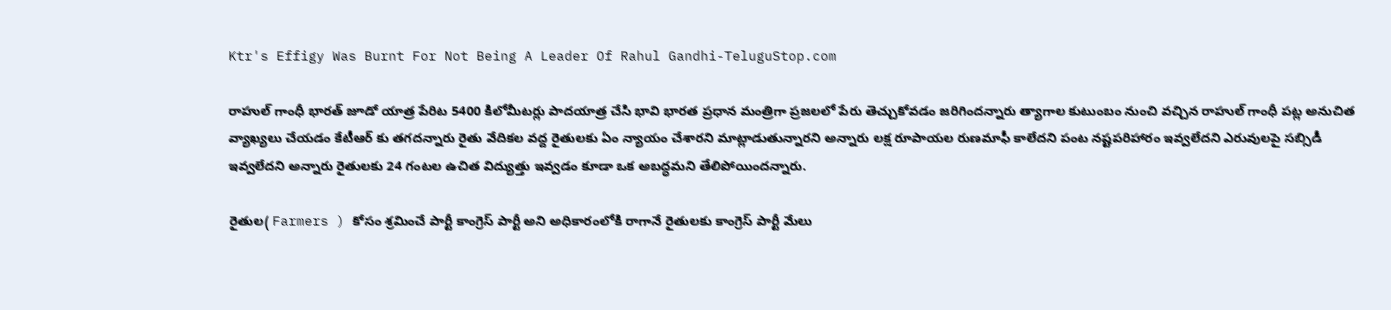Ktr's Effigy Was Burnt For Not Being A Leader Of Rahul Gandhi-TeluguStop.com

రాహుల్ గాంధీ భారత్ జూడో యాత్ర పేరిట 5400 కిలోమీటర్లు పాదయాత్ర చేసి భావి భారత ప్రధాన మంత్రిగా ప్రజలలో పేరు తెచ్చుకోవడం జరిగిందన్నారు త్యాగాల కుటుంబం నుంచి వచ్చిన రాహుల్ గాంధీ పట్ల అనుచిత వ్యాఖ్యలు చేయడం కేటీఆర్ కు తగదన్నారు రైతు వేదికల వద్ద రైతులకు ఏం న్యాయం చేశారని మాట్లాడుతున్నారని అన్నారు లక్ష రూపాయల రుణమాఫీ కాలేదని పంట నష్టపరిహారం ఇవ్వలేదని ఎరువులపై సబ్సిడీ ఇవ్వలేదని అన్నారు రైతులకు 24 గంటల ఉచిత విద్యుత్తు ఇవ్వడం కూడా ఒక అబద్ధమని తేలిపోయిందన్నారు.

రైతుల( Farmers ) కోసం శ్రమించే పార్టీ కాంగ్రెస్ పార్టీ అని అధికారంలోకి రాగానే రైతులకు కాంగ్రెస్ పార్టీ మేలు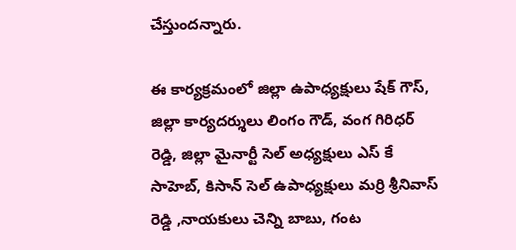చేస్తుందన్నారు.

ఈ కార్యక్రమంలో జిల్లా ఉపాధ్యక్షులు షేక్ గౌస్, జిల్లా కార్యదర్శులు లింగం గౌడ్, వంగ గిరిధర్ రెడ్డి, జిల్లా మైనార్టీ సెల్ అధ్యక్షులు ఎస్ కే సాహెబ్, కిసాన్ సెల్ ఉపాధ్యక్షులు మర్రి శ్రీనివాస్ రెడ్డి ,నాయకులు చెన్ని బాబు, గంట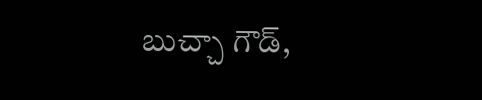బుచ్చా గౌడ్,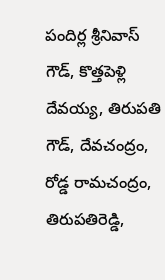పందిర్ల శ్రీనివాస్ గౌడ్, కొత్తపెళ్లి దేవయ్య, తిరుపతి గౌడ్, దేవచంద్రం, రోడ్డ రామచంద్రం, తిరుపతిరెడ్డి,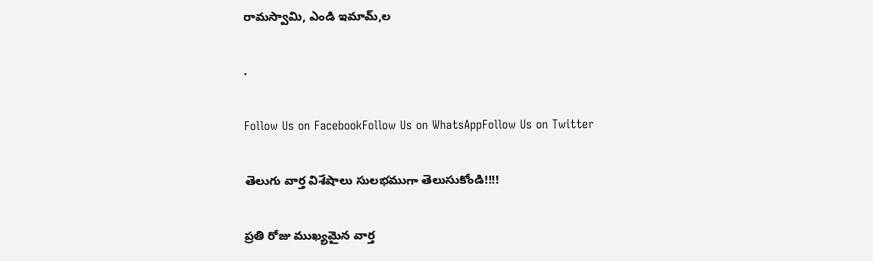రామస్వామి, ఎండి ఇమామ్,ల

.

Follow Us on FacebookFollow Us on WhatsAppFollow Us on Twitter

తెలుగు వార్త విశేషాలు సులభముగా తెలుసుకోండి!!!!

ప్రతి రోజు ముఖ్యమైన వార్త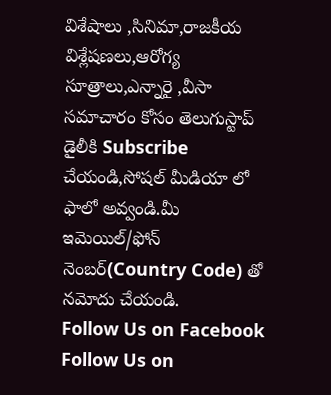విశేషాలు ,సినిమా,రాజకీయ విశ్లేషణలు,ఆరోగ్య సూత్రాలు,ఎన్నారై ,వీసా సమాచారం కోసం తెలుగుస్టాప్ డైలీకి Subscribe చేయండి,సోషల్ మీడియా లో ఫాలో అవ్వండి.మీ ఇమెయిల్/ఫోన్ నెంబర్(Country Code) తో నమోదు చేయండి.
Follow Us on Facebook Follow Us on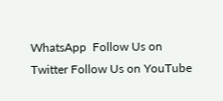WhatsApp  Follow Us on Twitter Follow Us on YouTube